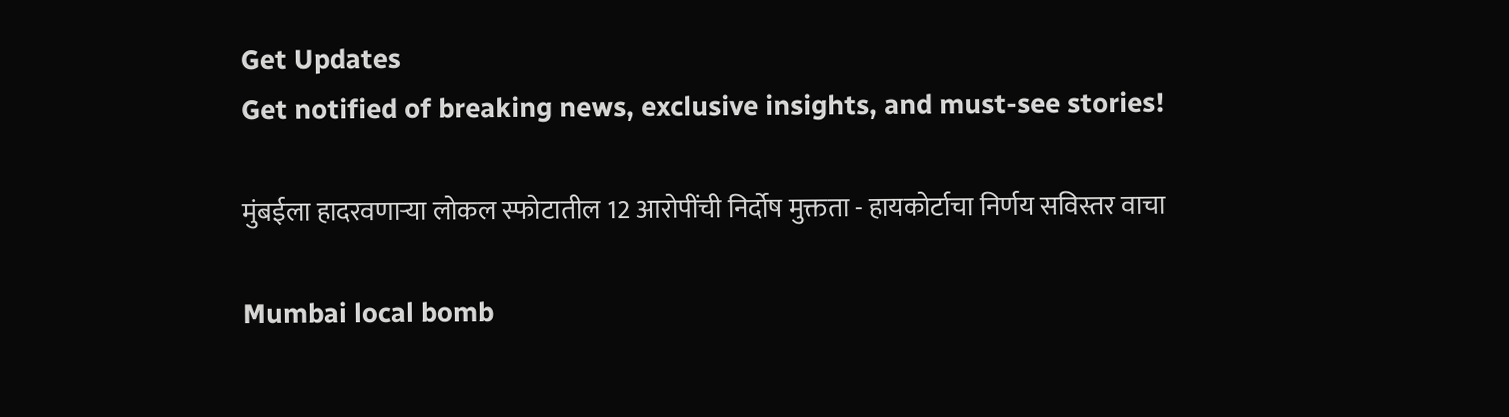Get Updates
Get notified of breaking news, exclusive insights, and must-see stories!

मुंबईला हादरवणाऱ्या लोकल स्फोटातील 12 आरोपींची निर्दोष मुक्तता - हायकोर्टाचा निर्णय सविस्तर वाचा

Mumbai local bomb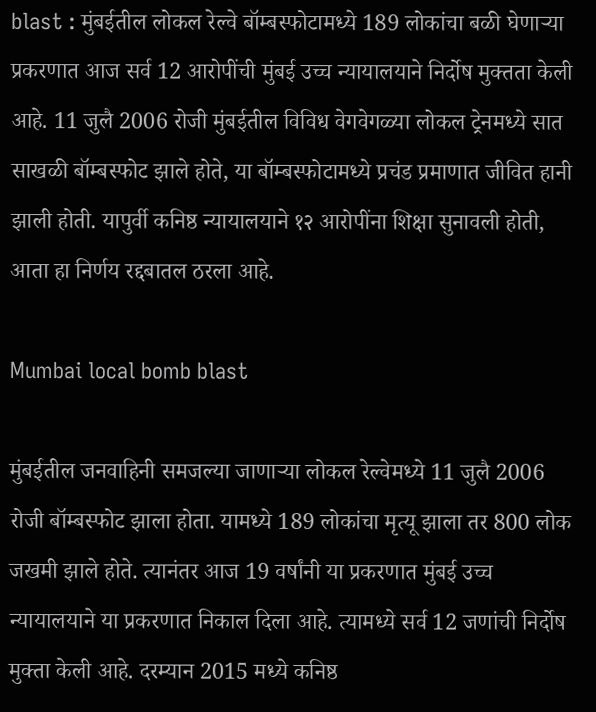blast : मुंबईतील लोकल रेल्वे बॉम्बस्फोटामध्ये 189 लोकांचा बळी घेणाऱ्या प्रकरणात आज सर्व 12 आरोपींची मुंबई उच्च न्यायालयाने निर्दोष मुक्तता केली आहे. 11 जुलै 2006 रोजी मुंबईतील विविध वेगवेगळ्या लोकल ट्रेनमध्ये सात साखळी बॉम्बस्फोट झाले होते, या बॉम्बस्फोटामध्ये प्रचंड प्रमाणात जीवित हानी झाली होती. यापुर्वी कनिष्ठ न्यायालयाने १२ आरोपींना शिक्षा सुनावली होती, आता हा निर्णय रद्दबातल ठरला आहे.

Mumbai local bomb blast

मुंबईतील जनवाहिनी समजल्या जाणाऱ्या लोकल रेल्वेमध्ये 11 जुलै 2006 रोजी बॉम्बस्फोट झाला होता. यामध्ये 189 लोकांचा मृत्यू झाला तर 800 लोक जखमी झाले होते. त्यानंतर आज 19 वर्षांनी या प्रकरणात मुंबई उच्च न्यायालयाने या प्रकरणात निकाल दिला आहे. त्यामध्ये सर्व 12 जणांची निर्दोष मुक्ता केली आहे. दरम्यान 2015 मध्ये कनिष्ठ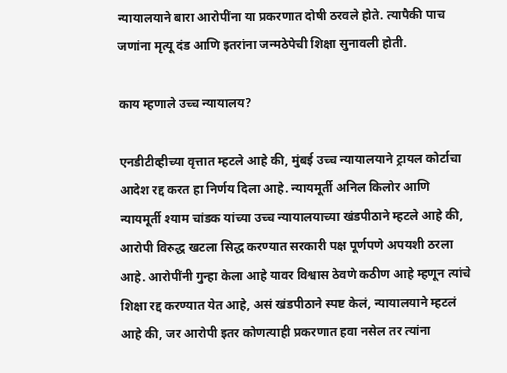न्यायालयाने बारा आरोपींना या प्रकरणात दोषी ठरवले होते. त्यापैकी पाच जणांना मृत्यू दंड आणि इतरांना जन्मठेपेची शिक्षा सुनावली होती.

काय म्हणाले उच्च न्यायालय?

एनडीटीव्हीच्या वृत्तात म्हटले आहे की, मुंबई उच्च न्यायालयाने ट्रायल कोर्टाचा आदेश रद्द करत हा निर्णय दिला आहे. न्यायमूर्ती अनिल किलोर आणि न्यायमूर्ती श्याम चांडक यांच्या उच्च न्यायालयाच्या खंडपीठाने म्हटले आहे की, आरोपी विरुद्ध खटला सिद्ध करण्यात सरकारी पक्ष पूर्णपणे अपयशी ठरला आहे. आरोपींनी गुन्हा केला आहे यावर विश्वास ठेवणे कठीण आहे म्हणून त्यांचे शिक्षा रद्द करण्यात येत आहे, असं खंडपीठाने स्पष्ट केलं, न्यायालयाने म्हटलं आहे की, जर आरोपी इतर कोणत्याही प्रकरणात हवा नसेल तर त्यांना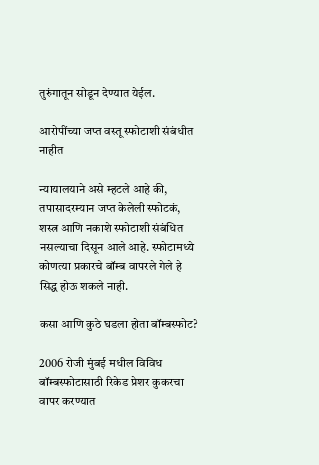तुरुंगातून सोडून देण्यात येईल.

आरोपींच्या जप्त वस्तू स्फोटाशी संबंधीत नाहीत

न्यायालयाने असे म्हटले आहे की, तपासादरम्यान जप्त केलेली स्फोटकं, शस्त्र आणि नकाशे स्फोटाशी संबंधित नसल्याचा दिसून आले आहे. स्फोटामध्ये कोणत्या प्रकारचे बॉम्ब वापरले गेले हे सिद्ध होऊ शकले नाही.

कसा आणि कुठे घडला होता बॉम्बस्फोट?

2006 रोजी मुंबई मधील विविध बॉम्बस्फोटासाठी रिकेड प्रेशर कुकरचा वापर करण्यात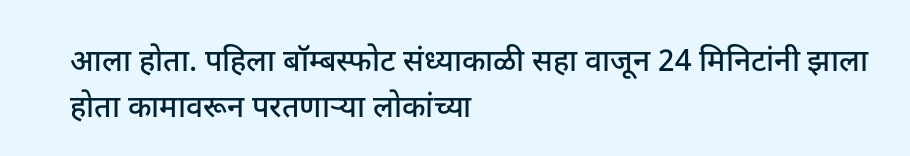आला होता. पहिला बॉम्बस्फोट संध्याकाळी सहा वाजून 24 मिनिटांनी झाला होता कामावरून परतणार्‍या लोकांच्या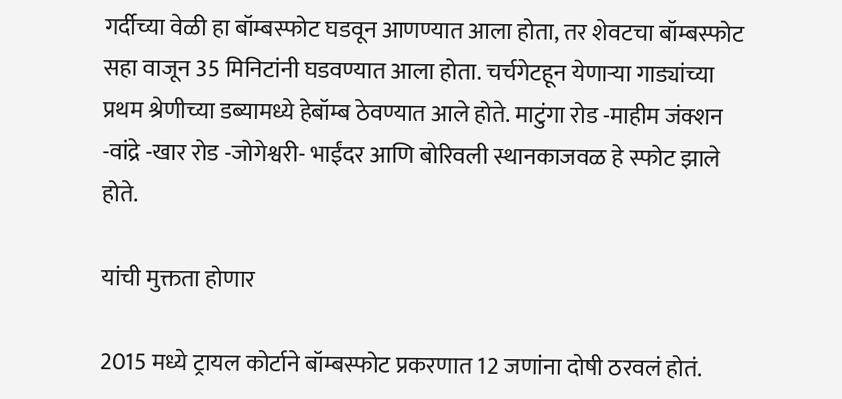गर्दीच्या वेळी हा बॉम्बस्फोट घडवून आणण्यात आला होता, तर शेवटचा बॉम्बस्फोट सहा वाजून 35 मिनिटांनी घडवण्यात आला होता. चर्चगेटहून येणाऱ्या गाड्यांच्या प्रथम श्रेणीच्या डब्यामध्ये हेबॉम्ब ठेवण्यात आले होते. माटुंगा रोड -माहीम जंक्शन -वांद्रे -खार रोड -जोगेश्वरी- भाईंदर आणि बोरिवली स्थानकाजवळ हे स्फोट झाले होते.

यांची मुक्तता होणार

2015 मध्ये ट्रायल कोर्टाने बॉम्बस्फोट प्रकरणात 12 जणांना दोषी ठरवलं होतं.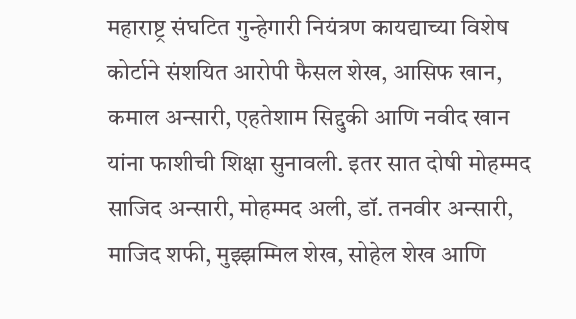महाराष्ट्र संघटित गुन्हेगारी नियंत्रण कायद्याच्या विशेष कोर्टाने संशयित आरोपी फैसल शेख, आसिफ खान, कमाल अन्सारी, एहतेशाम सिद्दुकी आणि नवीद खान यांना फाशीची शिक्षा सुनावली. इतर सात दोषी मोहम्मद साजिद अन्सारी, मोहम्मद अली, डॉ. तनवीर अन्सारी, माजिद शफी, मुझ्झम्मिल शेख, सोहेल शेख आणि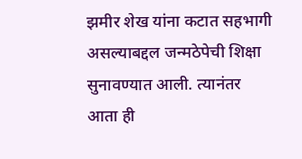झमीर शेख यांना कटात सहभागी असल्याबद्दल जन्मठेपेची शिक्षा सुनावण्यात आली. त्यानंतर आता ही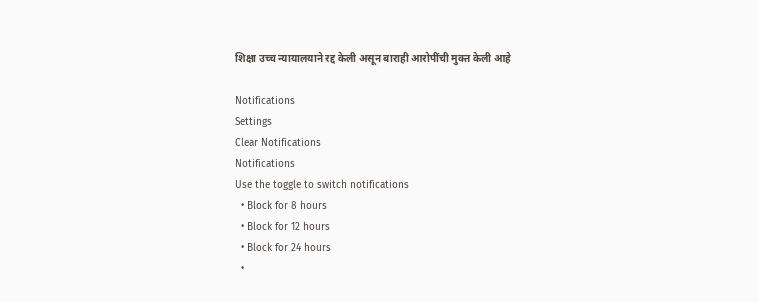शिक्षा उच्च न्यायालयाने रद्द केली असून बाराही आरोपींची मुक्त केली आहे

Notifications
Settings
Clear Notifications
Notifications
Use the toggle to switch notifications
  • Block for 8 hours
  • Block for 12 hours
  • Block for 24 hours
  •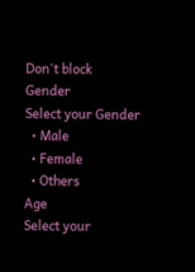Don't block
Gender
Select your Gender
  • Male
  • Female
  • Others
Age
Select your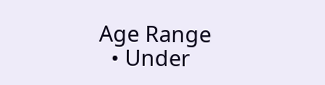Age Range
  • Under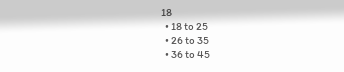18
  • 18 to 25
  • 26 to 35
  • 36 to 45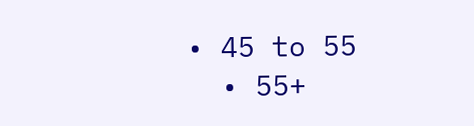• 45 to 55
  • 55+